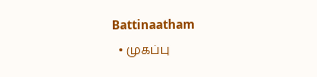Battinaatham
  • முகப்பு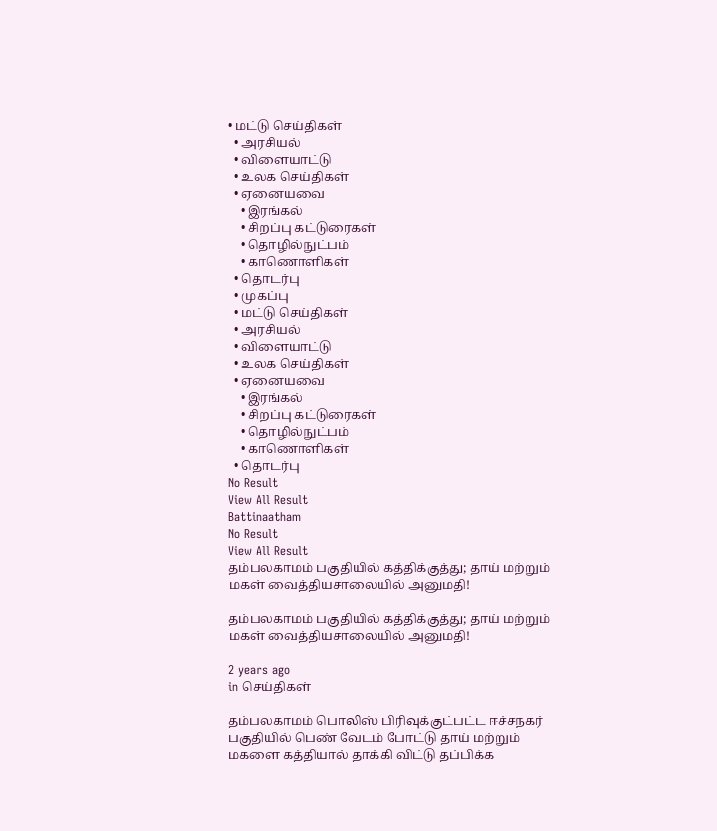• மட்டு செய்திகள்
  • அரசியல்
  • விளையாட்டு
  • உலக செய்திகள்
  • ஏனையவை
    • இரங்கல்
    • சிறப்பு கட்டுரைகள்
    • தொழில்நுட்பம்
    • காணொளிகள்
  • தொடர்பு
  • முகப்பு
  • மட்டு செய்திகள்
  • அரசியல்
  • விளையாட்டு
  • உலக செய்திகள்
  • ஏனையவை
    • இரங்கல்
    • சிறப்பு கட்டுரைகள்
    • தொழில்நுட்பம்
    • காணொளிகள்
  • தொடர்பு
No Result
View All Result
Battinaatham
No Result
View All Result
தம்பலகாமம் பகுதியில் கத்திக்குத்து; தாய் மற்றும் மகள் வைத்தியசாலையில் அனுமதி!

தம்பலகாமம் பகுதியில் கத்திக்குத்து; தாய் மற்றும் மகள் வைத்தியசாலையில் அனுமதி!

2 years ago
in செய்திகள்

தம்பலகாமம் பொலிஸ் பிரிவுக்குட்பட்ட ஈச்சநகர் பகுதியில் பெண் வேடம் போட்டு தாய் மற்றும் மகளை கத்தியால் தாக்கி விட்டு தப்பிக்க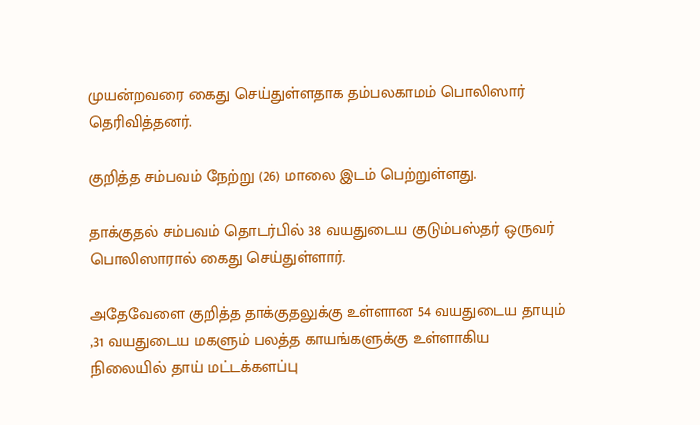முயன்றவரை கைது செய்துள்ளதாக தம்பலகாமம் பொலிஸார் தெரிவித்தனர்.

குறித்த சம்பவம் நேற்று (26) மாலை இடம் பெற்றுள்ளது.

தாக்குதல் சம்பவம் தொடர்பில் 38 வயதுடைய குடும்பஸ்தர் ஒருவர் பொலிஸாரால் கைது செய்துள்ளார்.

அதேவேளை குறித்த தாக்குதலுக்கு உள்ளான 54 வயதுடைய தாயும் ,31 வயதுடைய மகளும் பலத்த காயங்களுக்கு உள்ளாகிய நிலையில் தாய் மட்டக்களப்பு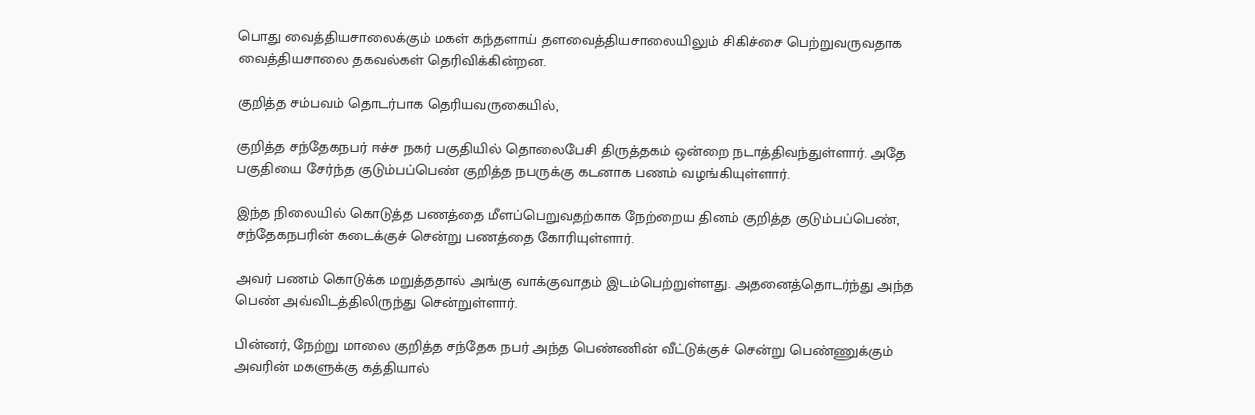பொது வைத்தியசாலைக்கும் மகள் கந்தளாய் தளவைத்தியசாலையிலும் சிகிச்சை பெற்றுவருவதாக வைத்தியசாலை தகவல்கள் தெரிவிக்கின்றன.

குறித்த சம்பவம் தொடர்பாக தெரியவருகையில்,

குறித்த சந்தேகநபர் ஈச்ச நகர் பகுதியில் தொலைபேசி திருத்தகம் ஒன்றை நடாத்திவந்துள்ளார். அதே பகுதியை சேர்ந்த குடும்பப்பெண் குறித்த நபருக்கு கடனாக பணம் வழங்கியுள்ளார்.

இந்த நிலையில் கொடுத்த பணத்தை மீளப்பெறுவதற்காக நேற்றைய தினம் குறித்த குடும்பப்பெண், சந்தேகநபரின் கடைக்குச் சென்று பணத்தை கோரியுள்ளார்.

அவர் பணம் கொடுக்க மறுத்ததால் அங்கு வாக்குவாதம் இடம்பெற்றுள்ளது. அதனைத்தொடர்ந்து அந்த பெண் அவ்விடத்திலிருந்து சென்றுள்ளார்.

பின்னர், நேற்று மாலை குறித்த சந்தேக நபர் அந்த பெண்ணின் வீட்டுக்குச் சென்று பெண்ணுக்கும் அவரின் மகளுக்கு கத்தியால்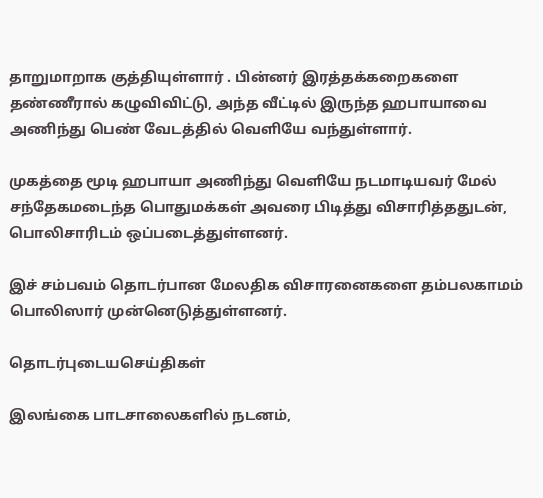தாறுமாறாக குத்தியுள்ளார் . பின்னர் இரத்தக்கறைகளை தண்ணீரால் கழுவிவிட்டு, அந்த வீட்டில் இருந்த ஹபாயாவை அணிந்து பெண் வேடத்தில் வெளியே வந்துள்ளார்.

முகத்தை மூடி ஹபாயா அணிந்து வெளியே நடமாடியவர் மேல் சந்தேகமடைந்த பொதுமக்கள் அவரை பிடித்து விசாரித்ததுடன், பொலிசாரிடம் ஒப்படைத்துள்ளனர்.

இச் சம்பவம் தொடர்பான மேலதிக விசாரனைகளை தம்பலகாமம் பொலிஸார் முன்னெடுத்துள்ளனர்.

தொடர்புடையசெய்திகள்

இலங்கை பாடசாலைகளில் நடனம்,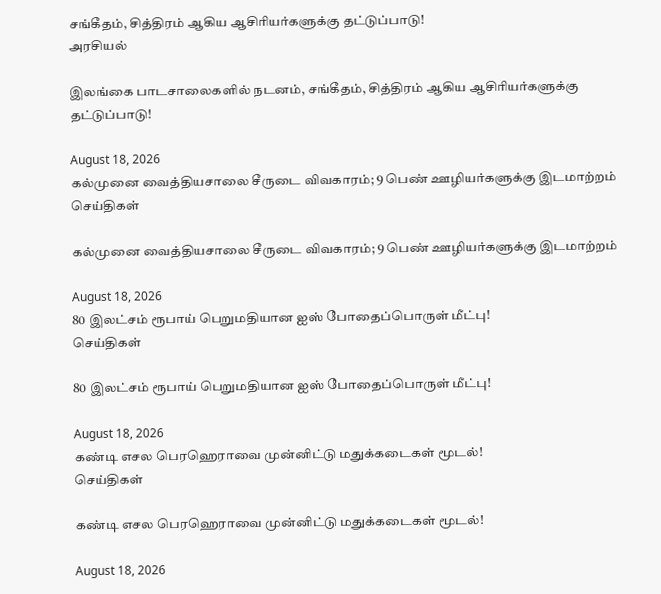சங்கீதம், சித்திரம் ஆகிய ஆசிரியர்களுக்கு தட்டுப்பாடு!
அரசியல்

இலங்கை பாடசாலைகளில் நடனம், சங்கீதம், சித்திரம் ஆகிய ஆசிரியர்களுக்கு தட்டுப்பாடு!

August 18, 2026
கல்முனை வைத்தியசாலை சீருடை விவகாரம்; 9 பெண் ஊழியர்களுக்கு இடமாற்றம்
செய்திகள்

கல்முனை வைத்தியசாலை சீருடை விவகாரம்; 9 பெண் ஊழியர்களுக்கு இடமாற்றம்

August 18, 2026
80 இலட்சம் ரூபாய் பெறுமதியான ஐஸ் போதைப்பொருள் மீட்பு!
செய்திகள்

80 இலட்சம் ரூபாய் பெறுமதியான ஐஸ் போதைப்பொருள் மீட்பு!

August 18, 2026
கண்டி எசல பெரஹெராவை முன்னிட்டு மதுக்கடைகள் மூடல்!
செய்திகள்

கண்டி எசல பெரஹெராவை முன்னிட்டு மதுக்கடைகள் மூடல்!

August 18, 2026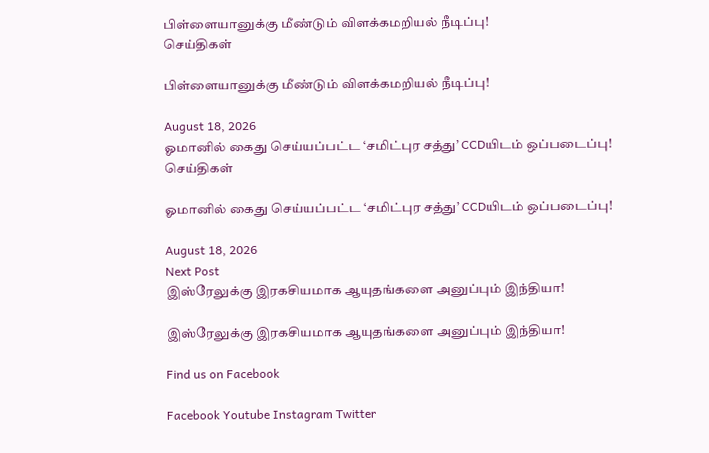பிள்ளையானுக்கு மீண்டும் விளக்கமறியல் நீடிப்பு!
செய்திகள்

பிள்ளையானுக்கு மீண்டும் விளக்கமறியல் நீடிப்பு!

August 18, 2026
ஓமானில் கைது செய்யப்பட்ட ‘சமிட்புர சத்து’ CCDயிடம் ஒப்படைப்பு!
செய்திகள்

ஓமானில் கைது செய்யப்பட்ட ‘சமிட்புர சத்து’ CCDயிடம் ஒப்படைப்பு!

August 18, 2026
Next Post
இஸ்ரேலுக்கு இரகசியமாக ஆயுதங்களை அனுப்பும் இந்தியா!

இஸ்ரேலுக்கு இரகசியமாக ஆயுதங்களை அனுப்பும் இந்தியா!

Find us on Facebook

Facebook Youtube Instagram Twitter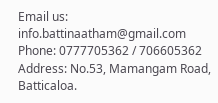Email us: info.battinaatham@gmail.com
Phone: 0777705362 / 706605362
Address: No.53, Mamangam Road, Batticaloa.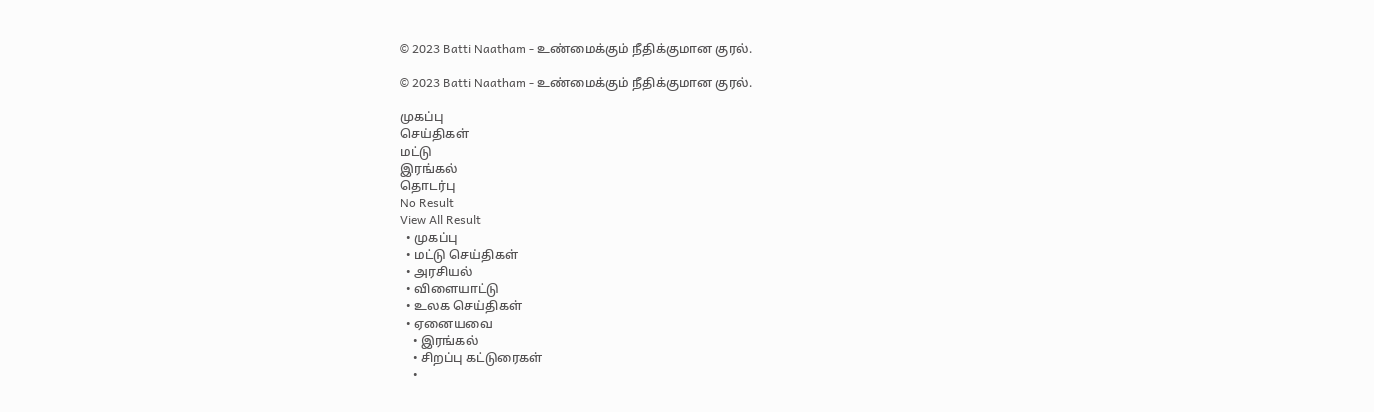© 2023 Batti Naatham - உண்மைக்கும் நீதிக்குமான குரல்.

© 2023 Batti Naatham - உண்மைக்கும் நீதிக்குமான குரல்.

முகப்பு
செய்திகள்
மட்டு
இரங்கல்
தொடர்பு
No Result
View All Result
  • முகப்பு
  • மட்டு செய்திகள்
  • அரசியல்
  • விளையாட்டு
  • உலக செய்திகள்
  • ஏனையவை
    • இரங்கல்
    • சிறப்பு கட்டுரைகள்
    •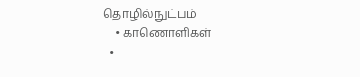தொழில்நுட்பம்
    • காணொளிகள்
  •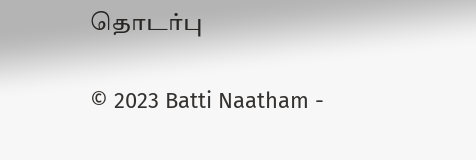தொடர்பு

© 2023 Batti Naatham -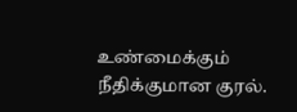உண்மைக்கும் நீதிக்குமான குரல்.